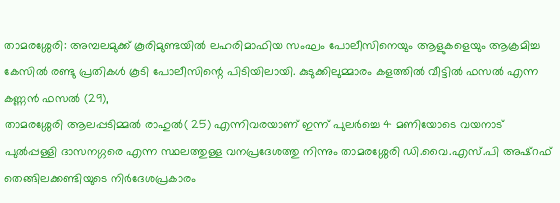താമരശ്ശേരി: അമ്പലമുക്ക് കൂരിമുണ്ടയിൽ ലഹരിമാഫിയ സംഘം പോലീസിനെയും ആളുകളെയും ആക്രമിച്ച കേസിൽ രണ്ടു പ്രതികൾ കൂടി പോലീസിന്റെ പിടിയിലായി. കുടുക്കിലുമ്മാരം കളത്തിൽ വീട്ടിൽ ഫസൽ എന്ന കണ്ണൻ ഫസൽ (29),
താമരശ്ശേരി ആലപ്പടിമ്മൽ രാഹുൽ( 25) എന്നിവരയാണ് ഇന്ന് പുലർച്ചെ 4 മണിയോടെ വയനാട് പുൽപ്പള്ളി ദാസനഗ്ഗരെ എന്ന സ്ഥലത്തുള്ള വനപ്രദേശത്തു നിന്നും താമരശ്ശേരി ഡി.വൈ.എസ്.പി അഷ്റഫ് തെങ്ങിലക്കണ്ടിയുടെ നിർദേശപ്രകാരം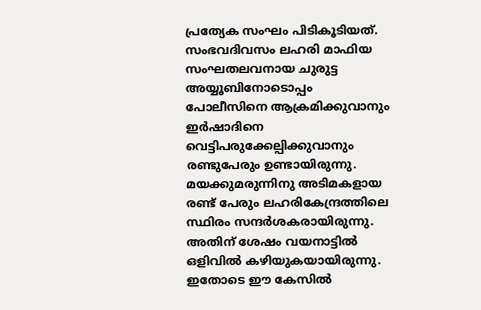പ്രത്യേക സംഘം പിടികൂടിയത്.
സംഭവദിവസം ലഹരി മാഫിയ സംഘതലവനായ ചുരുട്ട അയ്യൂബിനോടൊപ്പം പോലീസിനെ ആക്രമിക്കുവാനും ഇർഷാദിനെ വെട്ടിപരുക്കേല്പിക്കുവാനും രണ്ടുപേരും ഉണ്ടായിരുന്നു. മയക്കുമരുന്നിനു അടിമകളായ രണ്ട് പേരും ലഹരികേന്ദ്രത്തിലെ സ്ഥിരം സന്ദർശകരായിരുന്നു. അതിന് ശേഷം വയനാട്ടിൽ ഒളിവിൽ കഴിയുകയായിരുന്നു. ഇതോടെ ഈ കേസിൽ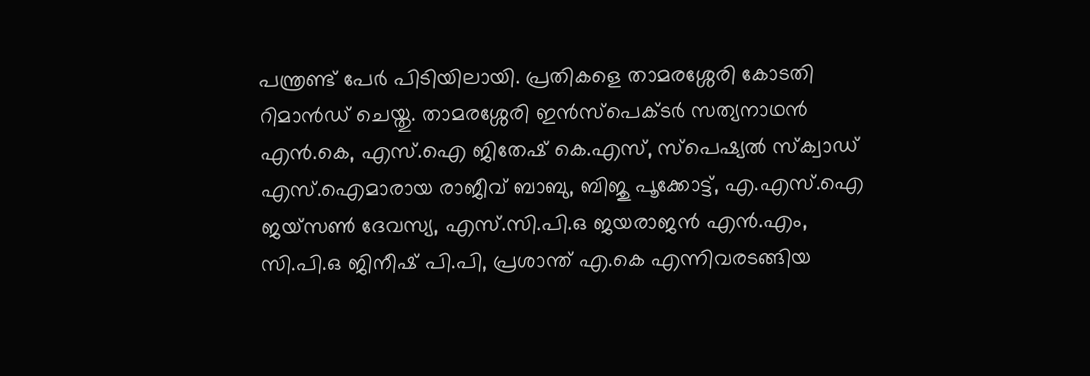പന്ത്രണ്ട് പേർ പിടിയിലായി. പ്രതികളെ താമരശ്ശേരി കോടതി റിമാൻഡ് ചെയ്തു. താമരശ്ശേരി ഇൻസ്പെക്ടർ സത്യനാഥൻ എൻ.കെ, എസ്.ഐ ജിതേഷ് കെ.എസ്, സ്പെഷ്യൽ സ്ക്വാഡ് എസ്.ഐമാരായ രാജീവ് ബാബു, ബിജു പൂക്കോട്ട്, എ.എസ്.ഐ ജയ്സൺ ദേവസ്യ, എസ്.സി.പി.ഒ ജയരാജൻ എൻ.എം, സി.പി.ഒ ജിനീഷ് പി.പി, പ്രശാന്ത് എ.കെ എന്നിവരടങ്ങിയ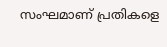സംഘമാണ് പ്രതികളെ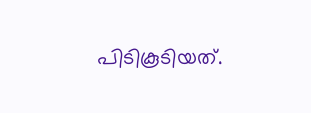പിടികൂടിയത്.